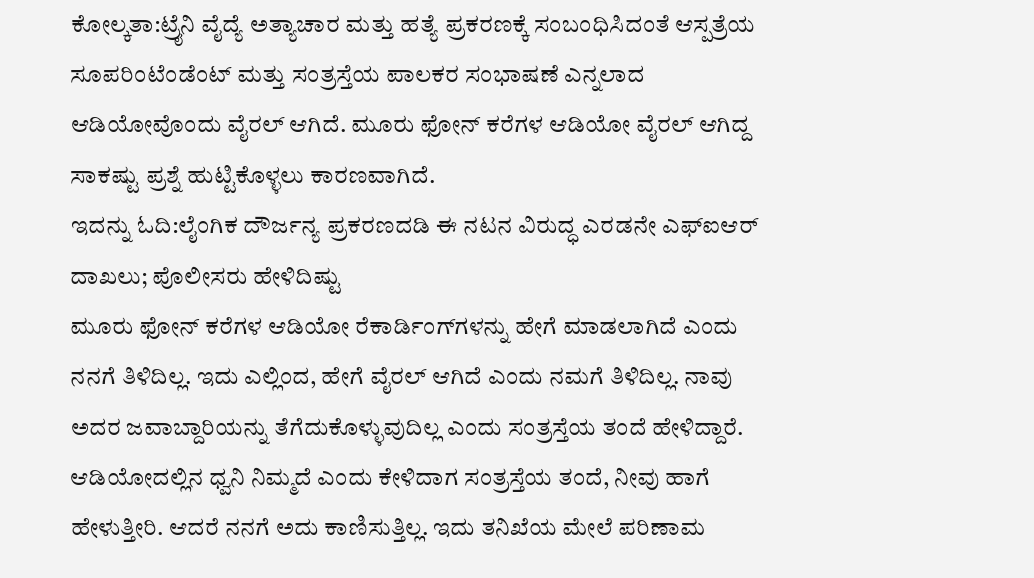ಕೋಲ್ಕತಾ:ಟ್ರೈನಿ ವೈದ್ಯೆ ಅತ್ಯಾಚಾರ ಮತ್ತು ಹತ್ಯೆ ಪ್ರಕರಣಕ್ಕೆ ಸಂಬಂಧಿಸಿದಂತೆ ಆಸ್ಪತ್ರೆಯ ಸೂಪರಿಂಟೆಂಡೆಂಟ್ ಮತ್ತು ಸಂತ್ರಸ್ತೆಯ ಪಾಲಕರ ಸಂಭಾಷಣೆ ಎನ್ನಲಾದ ಆಡಿಯೋವೊಂದು ವೈರಲ್ ಆಗಿದೆ. ಮೂರು ಫೋನ್ ಕರೆಗಳ ಆಡಿಯೋ ವೈರಲ್ ಆಗಿದ್ದ ಸಾಕಷ್ಟು ಪ್ರಶ್ನೆ ಹುಟ್ಟಿಕೊಳ್ಳಲು ಕಾರಣವಾಗಿದೆ.
ಇದನ್ನು ಓದಿ:ಲೈಂಗಿಕ ದೌರ್ಜನ್ಯ ಪ್ರಕರಣದಡಿ ಈ ನಟನ ವಿರುದ್ಧ ಎರಡನೇ ಎಫ್ಐಆರ್ ದಾಖಲು; ಪೊಲೀಸರು ಹೇಳಿದಿಷ್ಟು
ಮೂರು ಫೋನ್ ಕರೆಗಳ ಆಡಿಯೋ ರೆಕಾರ್ಡಿಂಗ್‌ಗಳನ್ನು ಹೇಗೆ ಮಾಡಲಾಗಿದೆ ಎಂದು ನನಗೆ ತಿಳಿದಿಲ್ಲ. ಇದು ಎಲ್ಲಿಂದ, ಹೇಗೆ ವೈರಲ್ ಆಗಿದೆ ಎಂದು ನಮಗೆ ತಿಳಿದಿಲ್ಲ. ನಾವು ಅದರ ಜವಾಬ್ದಾರಿಯನ್ನು ತೆಗೆದುಕೊಳ್ಳುವುದಿಲ್ಲ ಎಂದು ಸಂತ್ರಸ್ತೆಯ ತಂದೆ ಹೇಳಿದ್ದಾರೆ. ಆಡಿಯೋದಲ್ಲಿನ ಧ್ವನಿ ನಿಮ್ಮದೆ ಎಂದು ಕೇಳಿದಾಗ ಸಂತ್ರಸ್ತೆಯ ತಂದೆ, ನೀವು ಹಾಗೆ ಹೇಳುತ್ತೀರಿ. ಆದರೆ ನನಗೆ ಅದು ಕಾಣಿಸುತ್ತಿಲ್ಲ. ಇದು ತನಿಖೆಯ ಮೇಲೆ ಪರಿಣಾಮ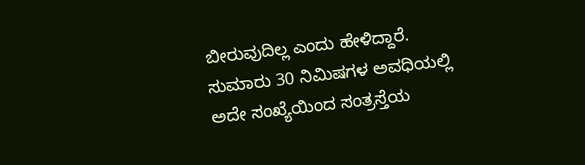ಬೀರುವುದಿಲ್ಲ ಎಂದು ಹೇಳಿದ್ದಾರೆ.
ಸುಮಾರು 30 ನಿಮಿಷಗಳ ಅವಧಿಯಲ್ಲಿ ಅದೇ ಸಂಖ್ಯೆಯಿಂದ ಸಂತ್ರಸ್ತೆಯ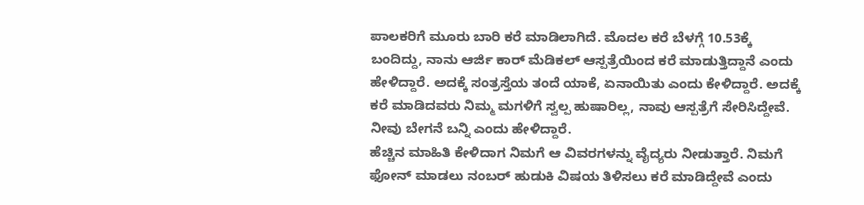ಪಾಲಕರಿಗೆ ಮೂರು ಬಾರಿ ಕರೆ ಮಾಡಿಲಾಗಿದೆ. ಮೊದಲ ಕರೆ ಬೆಳಗ್ಗೆ 10.53ಕ್ಕೆ ಬಂದಿದ್ದು, ನಾನು ಆರ್ಜಿ ಕಾರ್ ಮೆಡಿಕಲ್ ಆಸ್ಪತ್ರೆಯಿಂದ ಕರೆ ಮಾಡುತ್ತಿದ್ದಾನೆ ಎಂದು ಹೇಳಿದ್ದಾರೆ. ಅದಕ್ಕೆ ಸಂತ್ರಸ್ತೆಯ ತಂದೆ ಯಾಕೆ, ಏನಾಯಿತು ಎಂದು ಕೇಳಿದ್ದಾರೆ. ಅದಕ್ಕೆ ಕರೆ ಮಾಡಿದವರು ನಿಮ್ಮ ಮಗಳಿಗೆ ಸ್ವಲ್ಪ ಹುಷಾರಿಲ್ಲ, ನಾವು ಆಸ್ಪತ್ರೆಗೆ ಸೇರಿಸಿದ್ದೇವೆ. ನೀವು ಬೇಗನೆ ಬನ್ನಿ ಎಂದು ಹೇಳಿದ್ದಾರೆ.
ಹೆಚ್ಚಿನ ಮಾಹಿತಿ ಕೇಳಿದಾಗ ನಿಮಗೆ ಆ ವಿವರಗಳನ್ನು ವೈದ್ಯರು ನೀಡುತ್ತಾರೆ. ನಿಮಗೆ ಫೋನ್ ಮಾಡಲು ನಂಬರ್ ಹುಡುಕಿ ವಿಷಯ ತಿಳಿಸಲು ಕರೆ ಮಾಡಿದ್ದೇವೆ ಎಂದು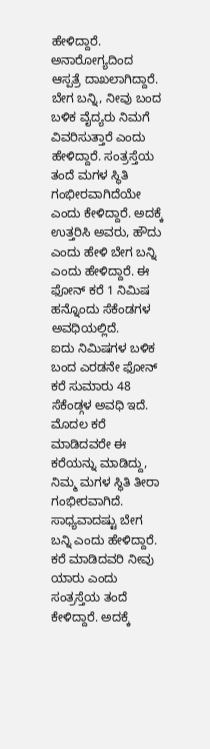ಹೇಳಿದ್ದಾರೆ. ಅನಾರೋಗ್ಯದಿಂದ ಆಸ್ಪತ್ರೆ ದಾಖಲಾಗಿದ್ದಾರೆ. ಬೇಗ ಬನ್ನಿ, ನೀವು ಬಂದ ಬಳಿಕ ವೈದ್ಯರು ನಿಮಗೆ ವಿವರಿಸುತ್ತಾರೆ ಎಂದು ಹೇಳಿದ್ದಾರೆ. ಸಂತ್ರಸ್ತೆಯ ತಂದೆ ಮಗಳ ಸ್ಥಿತಿ ಗಂಭೀರವಾಗಿದೆಯೇ ಎಂದು ಕೇಳಿದ್ದಾರೆ. ಅದಕ್ಕೆ ಉತ್ತರಿಸಿ ಅವರು, ಹೌದು ಎಂದು ಹೇಳಿ ಬೇಗ ಬನ್ನಿ ಎಂದು ಹೇಳಿದ್ದಾರೆ. ಈ ಫೋನ್ ಕರೆ 1 ನಿಮಿಷ ಹನ್ನೊಂದು ಸೆಕೆಂಡಗಳ ಅವಧಿಯಲ್ಲಿದೆ.
ಐದು ನಿಮಿಷಗಳ ಬಳಿಕ ಬಂದ ಎರಡನೇ ಫೋನ್ ಕರೆ ಸುಮಾರು 48 ಸೆಕೆಂಡ್ಗಳ ಅವಧಿ ಇದೆ. ಮೊದಲ ಕರೆ ಮಾಡಿದವರೇ ಈ ಕರೆಯನ್ನು ಮಾಡಿದ್ದು, ನಿಮ್ಮ ಮಗಳ ಸ್ಥಿತಿ ತೀರಾ ಗಂಭೀರವಾಗಿದೆ. ಸಾಧ್ಯವಾದಷ್ಟು ಬೇಗ ಬನ್ನಿ ಎಂದು ಹೇಳಿದ್ದಾರೆ. ಕರೆ ಮಾಡಿದವರಿ ನೀವು ಯಾರು ಎಂದು ಸಂತ್ರಸ್ತೆಯ ತಂದೆ ಕೇಳಿದ್ದಾರೆ. ಅದಕ್ಕೆ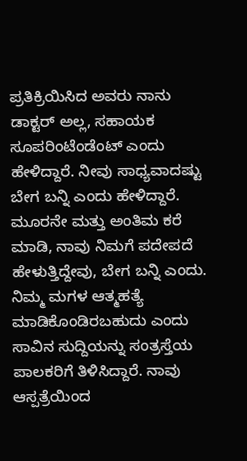ಪ್ರತಿಕ್ರಿಯಿಸಿದ ಅವರು ನಾನು ಡಾಕ್ಟರ್ ಅಲ್ಲ, ಸಹಾಯಕ ಸೂಪರಿಂಟೆಂಡೆಂಟ್ ಎಂದು ಹೇಳಿದ್ದಾರೆ. ನೀವು ಸಾಧ್ಯವಾದಷ್ಟು ಬೇಗ ಬನ್ನಿ ಎಂದು ಹೇಳಿದ್ದಾರೆ.
ಮೂರನೇ ಮತ್ತು ಅಂತಿಮ ಕರೆ ಮಾಡಿ, ನಾವು ನಿಮಗೆ ಪದೇಪದೆ ಹೇಳುತ್ತಿದ್ದೇವು, ಬೇಗ ಬನ್ನಿ ಎಂದು. ನಿಮ್ಮ ಮಗಳ ಆತ್ಮಹತ್ಯೆ ಮಾಡಿಕೊಂಡಿರಬಹುದು ಎಂದು ಸಾವಿನ ಸುದ್ದಿಯನ್ನು ಸಂತ್ರಸ್ತೆಯ ಪಾಲಕರಿಗೆ ತಿಳಿಸಿದ್ದಾರೆ. ನಾವು ಆಸ್ಪತ್ರೆಯಿಂದ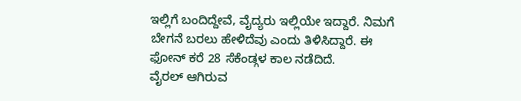ಇಲ್ಲಿಗೆ ಬಂದಿದ್ದೇವೆ, ವೈದ್ಯರು ಇಲ್ಲಿಯೇ ಇದ್ದಾರೆ. ನಿಮಗೆ ಬೇಗನೆ ಬರಲು ಹೇಳಿದೆವು ಎಂದು ತಿಳಿಸಿದ್ದಾರೆ. ಈ ಫೋನ್ ಕರೆ 28 ಸೆಕೆಂಡ್ಗಳ ಕಾಲ ನಡೆದಿದೆ.
ವೈರಲ್ ಆಗಿರುವ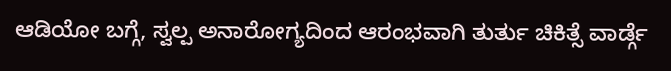ಆಡಿಯೋ ಬಗ್ಗೆ, ಸ್ವಲ್ಪ ಅನಾರೋಗ್ಯದಿಂದ ಆರಂಭವಾಗಿ ತುರ್ತು ಚಿಕಿತ್ಸೆ ವಾರ್ಡ್ಗೆ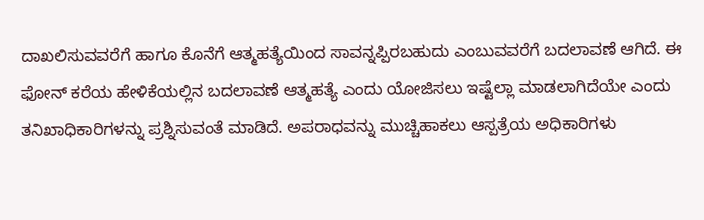ದಾಖಲಿಸುವವರೆಗೆ ಹಾಗೂ ಕೊನೆಗೆ ಆತ್ಮಹತ್ಯೆಯಿಂದ ಸಾವನ್ನಪ್ಪಿರಬಹುದು ಎಂಬುವವರೆಗೆ ಬದಲಾವಣೆ ಆಗಿದೆ. ಈ ಫೋನ್ ಕರೆಯ ಹೇಳಿಕೆಯಲ್ಲಿನ ಬದಲಾವಣೆ ಆತ್ಮಹತ್ಯೆ ಎಂದು ಯೋಜಿಸಲು ಇಷ್ಟೆಲ್ಲಾ ಮಾಡಲಾಗಿದೆಯೇ ಎಂದು ತನಿಖಾಧಿಕಾರಿಗಳನ್ನು ಪ್ರಶ್ನಿಸುವಂತೆ ಮಾಡಿದೆ. ಅಪರಾಧವನ್ನು ಮುಚ್ಚಿಹಾಕಲು ಆಸ್ಪತ್ರೆಯ ಅಧಿಕಾರಿಗಳು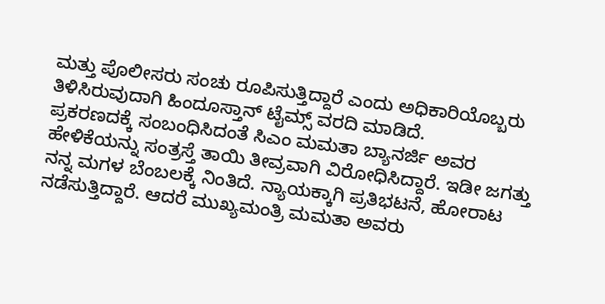ಮತ್ತು ಪೊಲೀಸರು ಸಂಚು ರೂಪಿಸುತ್ತಿದ್ದಾರೆ ಎಂದು ಅಧಿಕಾರಿಯೊಬ್ಬರು ತಿಳಿಸಿರುವುದಾಗಿ ಹಿಂದೂಸ್ತಾನ್ ಟೈಮ್ಸ್ ವರದಿ ಮಾಡಿದೆ.
ಪ್ರಕರಣದಕ್ಕೆ ಸಂಬಂಧಿಸಿದಂತೆ ಸಿಎಂ ಮಮತಾ ಬ್ಯಾನರ್ಜಿ ಅವರ ಹೇಳಿಕೆಯನ್ನು ಸಂತ್ರಸ್ತೆ ತಾಯಿ ತೀವ್ರವಾಗಿ ವಿರೋಧಿಸಿದ್ದಾರೆ. ಇಡೀ ಜಗತ್ತು ನನ್ನ ಮಗಳ ಬೆಂಬಲಕ್ಕೆ ನಿಂತಿದೆ. ನ್ಯಾಯಕ್ಕಾಗಿ ಪ್ರತಿಭಟನೆ, ಹೋರಾಟ ನಡೆಸುತ್ತಿದ್ದಾರೆ. ಆದರೆ ಮುಖ್ಯಮಂತ್ರಿ ಮಮತಾ ಅವರು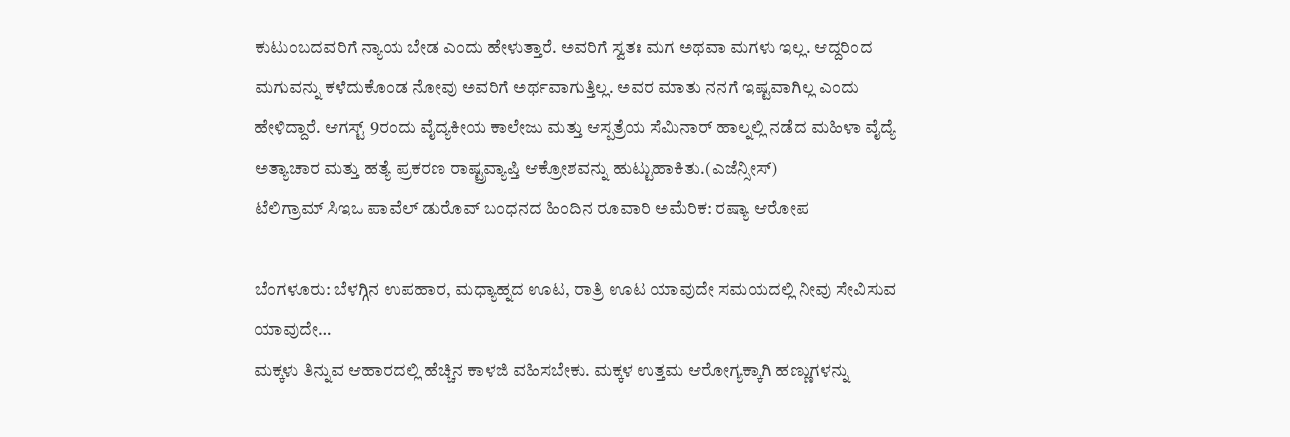ಕುಟುಂಬದವರಿಗೆ ನ್ಯಾಯ ಬೇಡ ಎಂದು ಹೇಳುತ್ತಾರೆ. ಅವರಿಗೆ ಸ್ವತಃ ಮಗ ಅಥವಾ ಮಗಳು ಇಲ್ಲ. ಆದ್ದರಿಂದ ಮಗುವನ್ನು ಕಳೆದುಕೊಂಡ ನೋವು ಅವರಿಗೆ ಅರ್ಥವಾಗುತ್ತಿಲ್ಲ. ಅವರ ಮಾತು ನನಗೆ ಇಷ್ಟವಾಗಿಲ್ಲ ಎಂದು ಹೇಳಿದ್ದಾರೆ. ಆಗಸ್ಟ್ 9ರಂದು ವೈದ್ಯಕೀಯ ಕಾಲೇಜು ಮತ್ತು ಆಸ್ಪತ್ರೆಯ ಸೆಮಿನಾರ್ ಹಾಲ್ನಲ್ಲಿ ನಡೆದ ಮಹಿಳಾ ವೈದ್ಯೆ ಅತ್ಯಾಚಾರ ಮತ್ತು ಹತ್ಯೆ ಪ್ರಕರಣ ರಾಷ್ಟ್ರವ್ಯಾಪ್ತಿ ಆಕ್ರೋಶವನ್ನು ಹುಟ್ಟುಹಾಕಿತು.(ಎಜೆನ್ಸೀಸ್)
ಟೆಲಿಗ್ರಾಮ್ ಸಿಇಒ ಪಾವೆಲ್ ಡುರೊವ್ ಬಂಧನದ ಹಿಂದಿನ ರೂವಾರಿ ಅಮೆರಿಕ: ರಷ್ಯಾ ಆರೋಪ

ಬೆಂಗಳೂರು: ಬೆಳಗ್ಗಿನ ಉಪಹಾರ, ಮಧ್ಯಾಹ್ನದ ಊಟ, ರಾತ್ರಿ ಊಟ ಯಾವುದೇ ಸಮಯದಲ್ಲಿ ನೀವು ಸೇವಿಸುವ ಯಾವುದೇ…
ಮಕ್ಕಳು ತಿನ್ನುವ ಆಹಾರದಲ್ಲಿ ಹೆಚ್ಚಿನ ಕಾಳಜಿ ವಹಿಸಬೇಕು. ಮಕ್ಕಳ ಉತ್ತಮ ಆರೋಗ್ಯಕ್ಕಾಗಿ ಹಣ್ಣುಗಳನ್ನು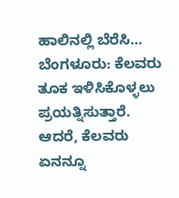ಹಾಲಿನಲ್ಲಿ ಬೆರೆಸಿ…
ಬೆಂಗಳೂರು: ಕೆಲವರು ತೂಕ ಇಳಿಸಿಕೊಳ್ಳಲು ಪ್ರಯತ್ನಿಸುತ್ತಾರೆ. ಆದರೆ, ಕೆಲವರು ಏನನ್ನೂ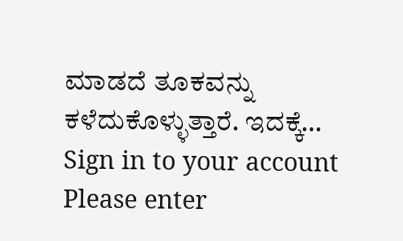ಮಾಡದೆ ತೂಕವನ್ನು ಕಳೆದುಕೊಳ್ಳುತ್ತಾರೆ. ಇದಕ್ಕೆ…
Sign in to your account
Please enter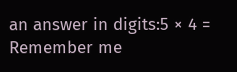an answer in digits:5 × 4 =
Remember me